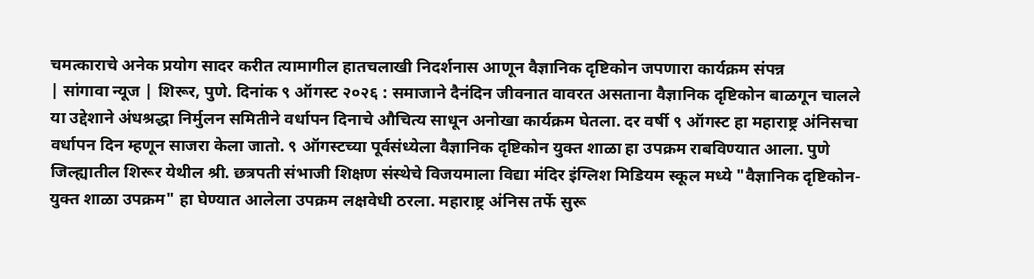चमत्काराचे अनेक प्रयोग सादर करीत त्यामागील हातचलाखी निदर्शनास आणून वैज्ञानिक दृष्टिकोन जपणारा कार्यक्रम संपन्न
| सांगावा न्यूज | शिरूर, पुणे. दिनांक ९ ऑगस्ट २०२६ : समाजाने दैनंदिन जीवनात वावरत असताना वैज्ञानिक दृष्टिकोन बाळगून चालले या उद्देशाने अंधश्रद्धा निर्मुलन समितीने वर्धापन दिनाचे औचित्य साधून अनोखा कार्यक्रम घेतला. दर वर्षी ९ ऑगस्ट हा महाराष्ट्र अंनिसचा वर्धापन दिन म्हणून साजरा केला जातो. ९ ऑगस्टच्या पूर्वसंध्येला वैज्ञानिक दृष्टिकोन युक्त शाळा हा उपक्रम राबविण्यात आला. पुणे जिल्ह्यातील शिरूर येथील श्री. छत्रपती संभाजी शिक्षण संस्थेचे विजयमाला विद्या मंदिर इंग्लिश मिडियम स्कूल मध्ये "वैज्ञानिक दृष्टिकोन-युक्त शाळा उपक्रम" हा घेण्यात आलेला उपक्रम लक्षवेधी ठरला. महाराष्ट्र अंनिस तर्फे सुरू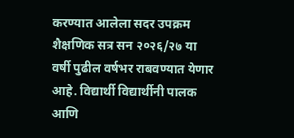करण्यात आलेला सदर उपक्रम शैक्षणिक सत्र सन २०२६/२७ या वर्षी पुढील वर्षभर राबवण्यात येणार आहे. विद्यार्थी विद्यार्थीनी पालक आणि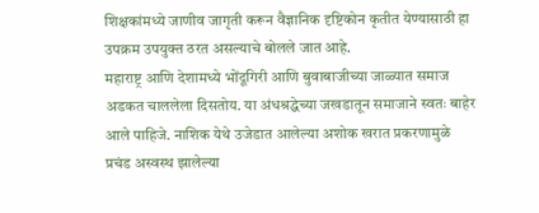शिक्षकांमध्ये जाणीव जागृती करून वैज्ञानिक दृष्टिकोन कृतीत येण्यासाठी हा उपक्रम उपयुक्त ठरत असल्याचे बोलले जात आहे.
महाराष्ट्र आणि देशामध्ये भोंदूगिरी आणि बुवाबाजीच्या जाळ्यात समाज अडकत चाललेला दिसतोय. या अंधश्रद्धेच्या जखडातून समाजाने स्वतः बाहेर आले पाहिजे. नाशिक येथे उजेडात आलेल्या अशोक खरात प्रकरणामुळे प्रचंड अस्वस्थ झालेल्या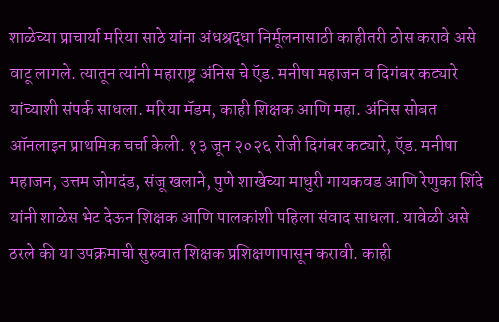शाळेच्या प्राचार्या मरिया साठे यांना अंधश्रद्धा निर्मूलनासाठी काहीतरी ठोस करावे असे वाटू लागले. त्यातून त्यांनी महाराष्ट्र अंनिस चे ऍड. मनीषा महाजन व दिगंबर कट्यारे यांच्याशी संपर्क साधला. मरिया मॅडम, काही शिक्षक आणि महा. अंनिस सोबत ऑनलाइन प्राथमिक चर्चा केली. १३ जून २०२६ रोजी दिगंबर कट्यारे, ऍड. मनीषा महाजन, उत्तम जोगदंड, संजू खलाने, पुणे शाखेच्या माधुरी गायकवड आणि रेणुका शिंदे यांनी शाळेस भेट देऊन शिक्षक आणि पालकांशी पहिला संवाद साधला. यावेळी असे ठरले की या उपक्रमाची सुरुवात शिक्षक प्रशिक्षणापासून करावी. काही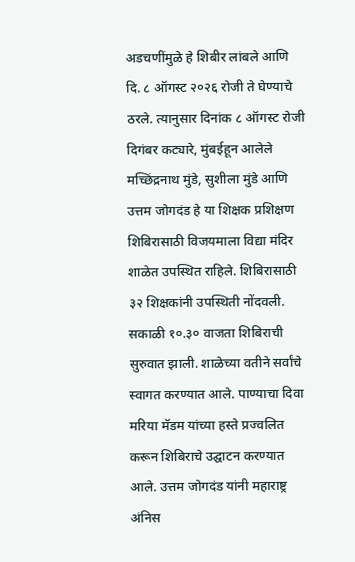अडचणींमुळे हे शिबीर लांबले आणि दि. ८ ऑगस्ट २०२६ रोजी ते घेण्याचे ठरले. त्यानुसार दिनांक ८ ऑगस्ट रोजी दिगंबर कट्यारे, मुंबईहून आलेले मच्छिंद्रनाथ मुंडे, सुशीला मुंडे आणि उत्तम जोगदंड हे या शिक्षक प्रशिक्षण शिबिरासाठी विजयमाला विद्या मंदिर शाळेत उपस्थित राहिले. शिबिरासाठी ३२ शिक्षकांनी उपस्थिती नोंदवली. सकाळी १०.३० वाजता शिबिराची सुरुवात झाली. शाळेच्या वतीने सर्वांचे स्वागत करण्यात आले. पाण्याचा दिवा मरिया मॅडम यांच्या हस्ते प्रज्वलित करून शिबिराचे उद्घाटन करण्यात आले. उत्तम जोगदंड यांनी महाराष्ट्र अंनिस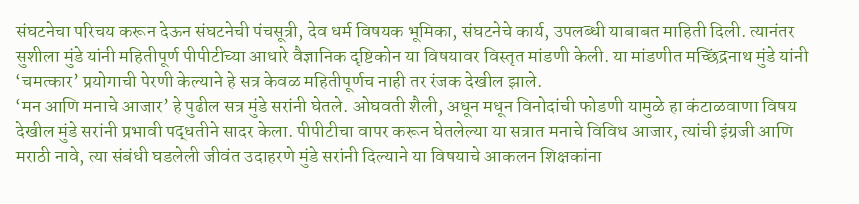संघटनेचा परिचय करून देऊन संघटनेची पंचसूत्री, देव धर्म विषयक भूमिका, संघटनेचे कार्य, उपलब्धी याबाबत माहिती दिली. त्यानंतर सुशीला मुंडे यांनी महितीपूर्ण पीपीटीच्या आधारे वैज्ञानिक दृष्टिकोन या विषयावर विस्तृत मांडणी केली. या मांडणीत मच्छिंद्रनाथ मुंडे यांनी ‘चमत्कार’ प्रयोगाची पेरणी केल्याने हे सत्र केवळ महितीपूर्णच नाही तर रंजक देखील झाले.
‘मन आणि मनाचे आजार’ हे पुढील सत्र मुंडे सरांनी घेतले. ओघवती शैली, अधून मधून विनोदांची फोडणी यामुळे हा कंटाळवाणा विषय देखील मुंडे सरांनी प्रभावी पद्धतीने सादर केला. पीपीटीचा वापर करून घेतलेल्या या सत्रात मनाचे विविध आजार, त्यांची इंग्रजी आणि मराठी नावे, त्या संबंधी घडलेली जीवंत उदाहरणे मुंडे सरांनी दिल्याने या विषयाचे आकलन शिक्षकांना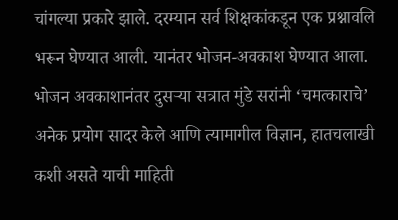चांगल्या प्रकारे झाले. दरम्यान सर्व शिक्षकांकडून एक प्रश्नावलि भरून घेण्यात आली. यानंतर भोजन-अवकाश घेण्यात आला.
भोजन अवकाशानंतर दुसऱ्या सत्रात मुंडे सरांनी ‘चमत्काराचे’ अनेक प्रयोग सादर केले आणि त्यामागील विज्ञान, हातचलाखी कशी असते याची माहिती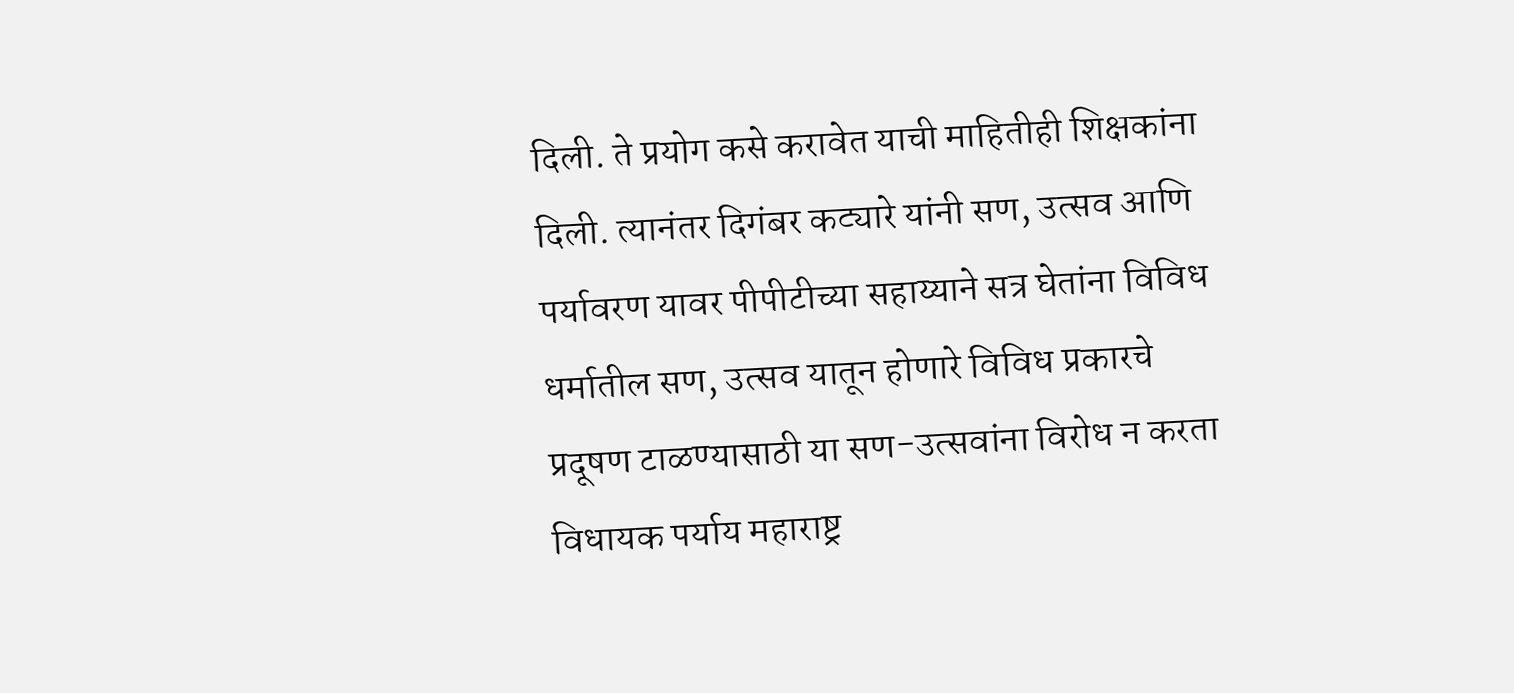दिली. ते प्रयोग कसे करावेत याची माहितीही शिक्षकांना दिली. त्यानंतर दिगंबर कट्यारे यांनी सण, उत्सव आणि पर्यावरण यावर पीपीटीच्या सहाय्याने सत्र घेतांना विविध धर्मातील सण, उत्सव यातून होणारे विविध प्रकारचे प्रदूषण टाळण्यासाठी या सण-उत्सवांना विरोध न करता विधायक पर्याय महाराष्ट्र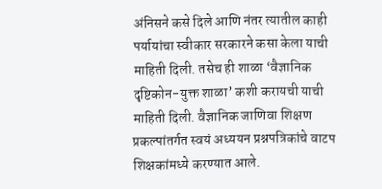अंनिसने कसे दिले आणि नंतर त्यातील काही पर्यायांचा स्वीकार सरकारने कसा केला याची माहिती दिली. तसेच ही शाळा ‘वैज्ञानिक दृष्टिकोन-युक्त शाळा’ कशी करायची याची माहिती दिली. वैज्ञानिक जाणिवा शिक्षण प्रकल्पांतर्गत स्वयं अध्ययन प्रश्नपत्रिकांचे वाटप शिक्षकांमध्ये करण्यात आले.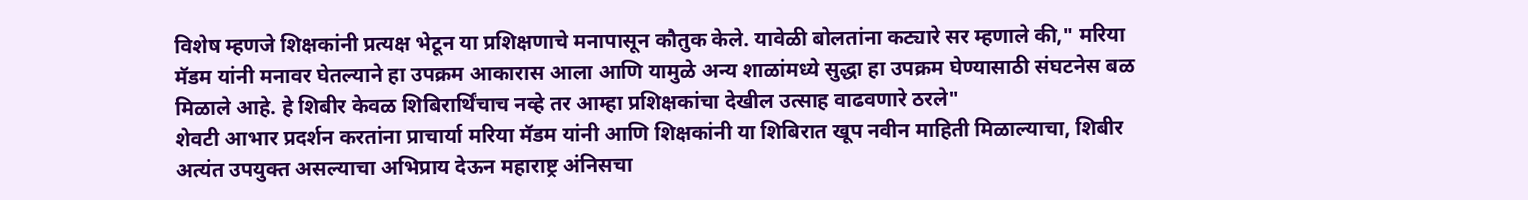विशेष म्हणजे शिक्षकांनी प्रत्यक्ष भेटून या प्रशिक्षणाचे मनापासून कौतुक केले. यावेळी बोलतांना कट्यारे सर म्हणाले की," मरिया मॅडम यांनी मनावर घेतल्याने हा उपक्रम आकारास आला आणि यामुळे अन्य शाळांमध्ये सुद्धा हा उपक्रम घेण्यासाठी संघटनेस बळ मिळाले आहे. हे शिबीर केवळ शिबिरार्थिंचाच नव्हे तर आम्हा प्रशिक्षकांचा देखील उत्साह वाढवणारे ठरले"
शेवटी आभार प्रदर्शन करतांना प्राचार्या मरिया मॅडम यांनी आणि शिक्षकांनी या शिबिरात खूप नवीन माहिती मिळाल्याचा, शिबीर अत्यंत उपयुक्त असल्याचा अभिप्राय देऊन महाराष्ट्र अंनिसचा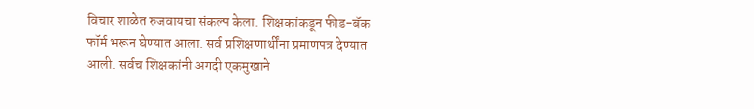विचार शाळेत रुजवायचा संकल्प केला. शिक्षकांकडून फीड-बॅक फॉर्म भरून घेण्यात आला. सर्व प्रशिक्षणार्थींना प्रमाणपत्र देण्यात आली. सर्वच शिक्षकांनी अगदी एकमुखाने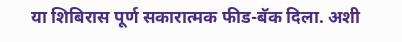या शिबिरास पूर्ण सकारात्मक फीड-बॅक दिला. अशी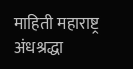माहिती महाराष्ट्र अंधश्रद्धा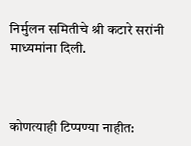निर्मुलन समितीचे श्री कटारे सरांनी माध्यमांना दिली.



कोणत्याही टिप्पण्या नाहीत: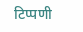टिप्पणी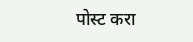पोस्ट करा